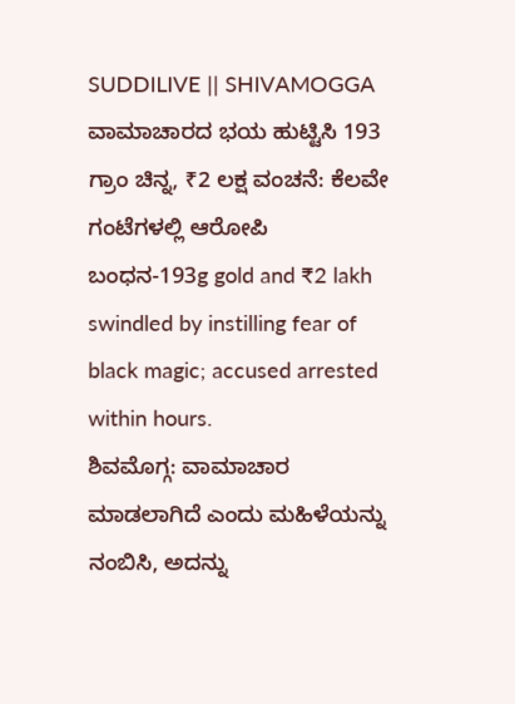SUDDILIVE || SHIVAMOGGA
ವಾಮಾಚಾರದ ಭಯ ಹುಟ್ಟಿಸಿ 193 ಗ್ರಾಂ ಚಿನ್ನ, ₹2 ಲಕ್ಷ ವಂಚನೆ: ಕೆಲವೇ ಗಂಟೆಗಳಲ್ಲಿ ಆರೋಪಿ ಬಂಧನ-193g gold and ₹2 lakh swindled by instilling fear of black magic; accused arrested within hours.
ಶಿವಮೊಗ್ಗ: ವಾಮಾಚಾರ ಮಾಡಲಾಗಿದೆ ಎಂದು ಮಹಿಳೆಯನ್ನು ನಂಬಿಸಿ, ಅದನ್ನು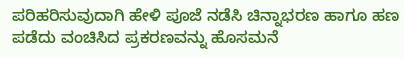ಪರಿಹರಿಸುವುದಾಗಿ ಹೇಳಿ ಪೂಜೆ ನಡೆಸಿ ಚಿನ್ನಾಭರಣ ಹಾಗೂ ಹಣ ಪಡೆದು ವಂಚಿಸಿದ ಪ್ರಕರಣವನ್ನು ಹೊಸಮನೆ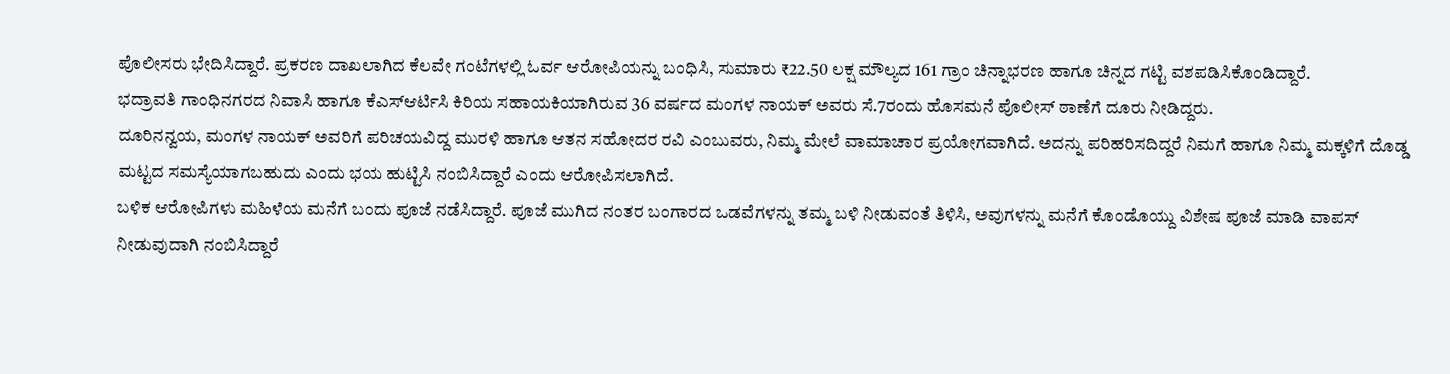ಪೊಲೀಸರು ಭೇದಿಸಿದ್ದಾರೆ. ಪ್ರಕರಣ ದಾಖಲಾಗಿದ ಕೆಲವೇ ಗಂಟೆಗಳಲ್ಲಿ ಓರ್ವ ಆರೋಪಿಯನ್ನು ಬಂಧಿಸಿ, ಸುಮಾರು ₹22.50 ಲಕ್ಷ ಮೌಲ್ಯದ 161 ಗ್ರಾಂ ಚಿನ್ನಾಭರಣ ಹಾಗೂ ಚಿನ್ನದ ಗಟ್ಟಿ ವಶಪಡಿಸಿಕೊಂಡಿದ್ದಾರೆ.
ಭದ್ರಾವತಿ ಗಾಂಧಿನಗರದ ನಿವಾಸಿ ಹಾಗೂ ಕೆಎಸ್ಆರ್ಟಿಸಿ ಕಿರಿಯ ಸಹಾಯಕಿಯಾಗಿರುವ 36 ವರ್ಷದ ಮಂಗಳ ನಾಯಕ್ ಅವರು ಸೆ.7ರಂದು ಹೊಸಮನೆ ಪೊಲೀಸ್ ಠಾಣೆಗೆ ದೂರು ನೀಡಿದ್ದರು.
ದೂರಿನನ್ವಯ, ಮಂಗಳ ನಾಯಕ್ ಅವರಿಗೆ ಪರಿಚಯವಿದ್ದ ಮುರಳಿ ಹಾಗೂ ಆತನ ಸಹೋದರ ರವಿ ಎಂಬುವರು, ನಿಮ್ಮ ಮೇಲೆ ವಾಮಾಚಾರ ಪ್ರಯೋಗವಾಗಿದೆ. ಅದನ್ನು ಪರಿಹರಿಸದಿದ್ದರೆ ನಿಮಗೆ ಹಾಗೂ ನಿಮ್ಮ ಮಕ್ಕಳಿಗೆ ದೊಡ್ಡ ಮಟ್ಟದ ಸಮಸ್ಯೆಯಾಗಬಹುದು ಎಂದು ಭಯ ಹುಟ್ಟಿಸಿ ನಂಬಿಸಿದ್ದಾರೆ ಎಂದು ಆರೋಪಿಸಲಾಗಿದೆ.
ಬಳಿಕ ಆರೋಪಿಗಳು ಮಹಿಳೆಯ ಮನೆಗೆ ಬಂದು ಪೂಜೆ ನಡೆಸಿದ್ದಾರೆ. ಪೂಜೆ ಮುಗಿದ ನಂತರ ಬಂಗಾರದ ಒಡವೆಗಳನ್ನು ತಮ್ಮ ಬಳಿ ನೀಡುವಂತೆ ತಿಳಿಸಿ, ಅವುಗಳನ್ನು ಮನೆಗೆ ಕೊಂಡೊಯ್ದು ವಿಶೇಷ ಪೂಜೆ ಮಾಡಿ ವಾಪಸ್ ನೀಡುವುದಾಗಿ ನಂಬಿಸಿದ್ದಾರೆ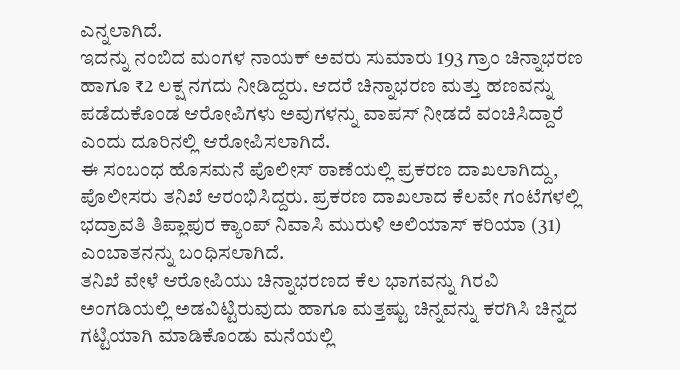ಎನ್ನಲಾಗಿದೆ.
ಇದನ್ನು ನಂಬಿದ ಮಂಗಳ ನಾಯಕ್ ಅವರು ಸುಮಾರು 193 ಗ್ರಾಂ ಚಿನ್ನಾಭರಣ ಹಾಗೂ ₹2 ಲಕ್ಷ ನಗದು ನೀಡಿದ್ದರು. ಆದರೆ ಚಿನ್ನಾಭರಣ ಮತ್ತು ಹಣವನ್ನು ಪಡೆದುಕೊಂಡ ಆರೋಪಿಗಳು ಅವುಗಳನ್ನು ವಾಪಸ್ ನೀಡದೆ ವಂಚಿಸಿದ್ದಾರೆ ಎಂದು ದೂರಿನಲ್ಲಿ ಆರೋಪಿಸಲಾಗಿದೆ.
ಈ ಸಂಬಂಧ ಹೊಸಮನೆ ಪೊಲೀಸ್ ಠಾಣೆಯಲ್ಲಿ ಪ್ರಕರಣ ದಾಖಲಾಗಿದ್ದು, ಪೊಲೀಸರು ತನಿಖೆ ಆರಂಭಿಸಿದ್ದರು. ಪ್ರಕರಣ ದಾಖಲಾದ ಕೆಲವೇ ಗಂಟೆಗಳಲ್ಲಿ ಭದ್ರಾವತಿ ತಿಪ್ಲಾಪುರ ಕ್ಯಾಂಪ್ ನಿವಾಸಿ ಮುರುಳಿ ಅಲಿಯಾಸ್ ಕರಿಯಾ (31) ಎಂಬಾತನನ್ನು ಬಂಧಿಸಲಾಗಿದೆ.
ತನಿಖೆ ವೇಳೆ ಆರೋಪಿಯು ಚಿನ್ನಾಭರಣದ ಕೆಲ ಭಾಗವನ್ನು ಗಿರವಿ ಅಂಗಡಿಯಲ್ಲಿ ಅಡವಿಟ್ಟಿರುವುದು ಹಾಗೂ ಮತ್ತಷ್ಟು ಚಿನ್ನವನ್ನು ಕರಗಿಸಿ ಚಿನ್ನದ ಗಟ್ಟಿಯಾಗಿ ಮಾಡಿಕೊಂಡು ಮನೆಯಲ್ಲಿ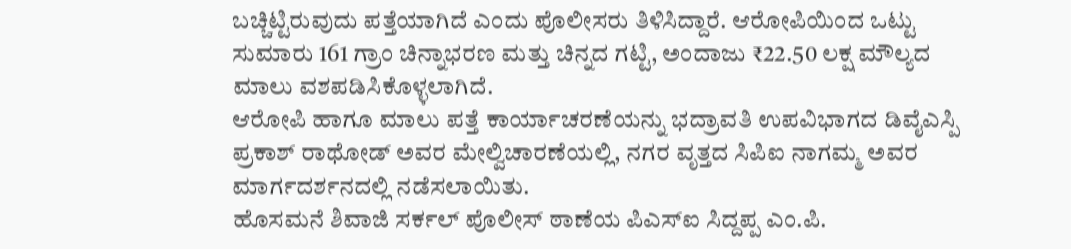ಬಚ್ಚಿಟ್ಟಿರುವುದು ಪತ್ತೆಯಾಗಿದೆ ಎಂದು ಪೊಲೀಸರು ತಿಳಿಸಿದ್ದಾರೆ. ಆರೋಪಿಯಿಂದ ಒಟ್ಟು ಸುಮಾರು 161 ಗ್ರಾಂ ಚಿನ್ನಾಭರಣ ಮತ್ತು ಚಿನ್ನದ ಗಟ್ಟಿ, ಅಂದಾಜು ₹22.50 ಲಕ್ಷ ಮೌಲ್ಯದ ಮಾಲು ವಶಪಡಿಸಿಕೊಳ್ಳಲಾಗಿದೆ.
ಆರೋಪಿ ಹಾಗೂ ಮಾಲು ಪತ್ತೆ ಕಾರ್ಯಾಚರಣೆಯನ್ನು ಭದ್ರಾವತಿ ಉಪವಿಭಾಗದ ಡಿವೈಎಸ್ಪಿ ಪ್ರಕಾಶ್ ರಾಥೋಡ್ ಅವರ ಮೇಲ್ವಿಚಾರಣೆಯಲ್ಲಿ, ನಗರ ವೃತ್ತದ ಸಿಪಿಐ ನಾಗಮ್ಮ ಅವರ ಮಾರ್ಗದರ್ಶನದಲ್ಲಿ ನಡೆಸಲಾಯಿತು.
ಹೊಸಮನೆ ಶಿವಾಜಿ ಸರ್ಕಲ್ ಪೊಲೀಸ್ ಠಾಣೆಯ ಪಿಎಸ್ಐ ಸಿದ್ದಪ್ಪ ಎಂ.ಪಿ.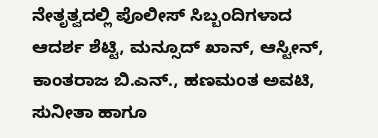ನೇತೃತ್ವದಲ್ಲಿ ಪೊಲೀಸ್ ಸಿಬ್ಬಂದಿಗಳಾದ ಆದರ್ಶ ಶೆಟ್ಟಿ, ಮನ್ಸೂದ್ ಖಾನ್, ಆಸ್ಟೀನ್, ಕಾಂತರಾಜ ಬಿ.ಎನ್., ಹಣಮಂತ ಅವಟಿ, ಸುನೀತಾ ಹಾಗೂ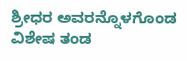ಶ್ರೀಧರ ಅವರನ್ನೊಳಗೊಂಡ ವಿಶೇಷ ತಂಡ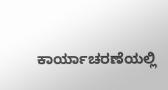ಕಾರ್ಯಾಚರಣೆಯಲ್ಲಿ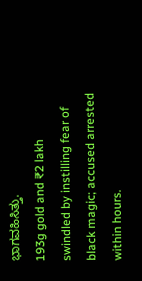ಭಾಗವಹಿಸಿತ್ತು.
193g gold and ₹2 lakh swindled by instilling fear of black magic; accused arrested within hours.